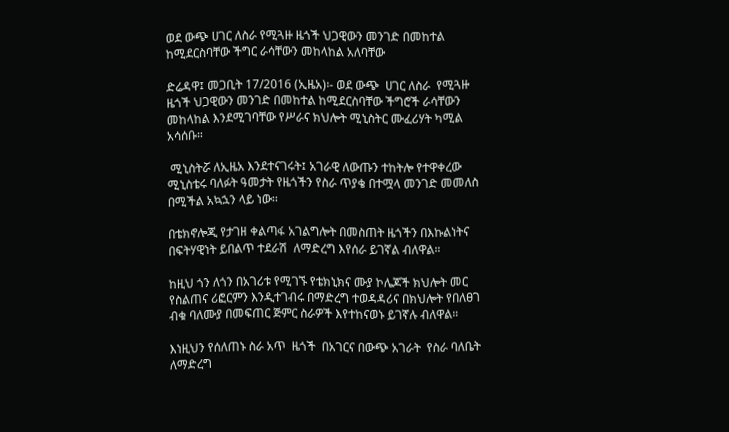ወደ ውጭ ሀገር ለስራ የሚጓዙ ዜጎች ህጋዊውን መንገድ በመከተል ከሚደርስባቸው ችግር ራሳቸውን መከላከል አለባቸው

ድሬዳዋ፤ መጋቢት 17/2016 (ኢዜአ)፡- ወደ ውጭ  ሀገር ለስራ  የሚጓዙ ዜጎች ህጋዊውን መንገድ በመከተል ከሚደርስባቸው ችግሮች ራሳቸውን መከላከል እንደሚገባቸው የሥራና ክህሎት ሚኒስትር ሙፈሪሃት ካሚል አሳሰቡ።

 ሚኒስትሯ ለኢዜአ እንደተናገሩት፤ አገራዊ ለውጡን ተከትሎ የተዋቀረው ሚኒስቴሩ ባለፉት ዓመታት የዜጎችን የስራ ጥያቄ በተሟላ መንገድ መመለስ በሚችል አኳኋን ላይ ነው፡፡

በቴክኖሎጂ የታገዘ ቀልጣፋ አገልግሎት በመስጠት ዜጎችን በእኩልነትና በፍትሃዊነት ይበልጥ ተደራሽ  ለማድረግ እየሰራ ይገኛል ብለዋል።

ከዚህ ጎን ለጎን በአገሪቱ የሚገኙ የቴክኒክና ሙያ ኮሌጆች ክህሎት መር የስልጠና ሪፎርምን እንዲተገብሩ በማድረግ ተወዳዳሪና በክህሎት የበለፀገ ብቁ ባለሙያ በመፍጠር ጅምር ስራዎች እየተከናወኑ ይገኛሉ ብለዋል።

እነዚህን የሰለጠኑ ስራ አጥ  ዜጎች  በአገርና በውጭ አገራት  የስራ ባለቤት ለማድረግ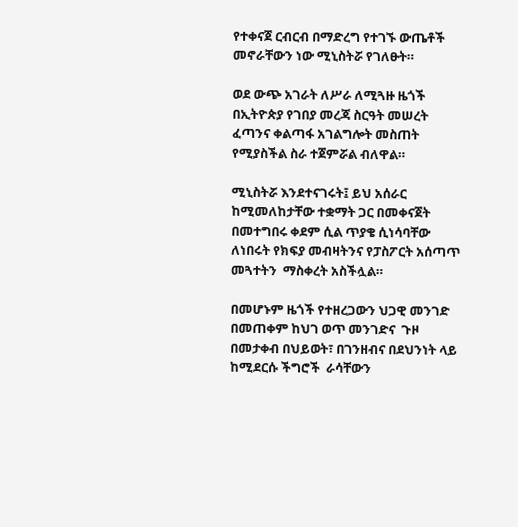የተቀናጀ ርብርብ በማድረግ የተገኙ ውጤቶች መኖራቸውን ነው ሚኒስትሯ የገለፁት።

ወደ ውጭ አገራት ለሥራ ለሚጓዙ ዜጎች በኢትዮጵያ የገበያ መረጃ ስርዓት መሠረት ፈጣንና ቀልጣፋ አገልግሎት መስጠት የሚያስችል ስራ ተጀምሯል ብለዋል።

ሚኒስትሯ እንደተናገሩት፤ ይህ አሰራር ከሚመለከታቸው ተቋማት ጋር በመቀናጀት በመተግበሩ ቀደም ሲል ጥያቄ ሲነሳባቸው ለነበሩት የክፍያ መብዛትንና የፓስፖርት አሰጣጥ መጓተትን  ማስቀረት አስችሏል።

በመሆኑም ዜጎች የተዘረጋውን ህጋዊ መንገድ  በመጠቀም ከህገ ወጥ መንገድና  ጉዞ በመታቀብ በህይወት፣ በገንዘብና በደህንነት ላይ ከሚደርሱ ችግሮች  ራሳቸውን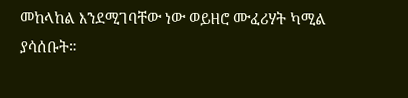መከላከል እንደሚገባቸው ነው ወይዘሮ ሙፈሪሃት ካሚል ያሳሰቡት።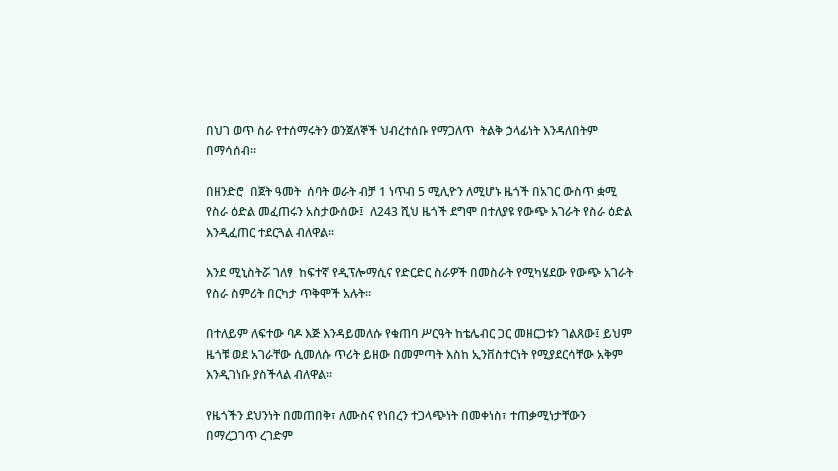በህገ ወጥ ስራ የተሰማሩትን ወንጀለኞች ህብረተሰቡ የማጋለጥ  ትልቅ ኃላፊነት እንዳለበትም በማሳሰብ።

በዘንድሮ  በጀት ዓመት  ሰባት ወራት ብቻ 1 ነጥብ 5 ሚሊዮን ለሚሆኑ ዜጎች በአገር ውስጥ ቋሚ የስራ ዕድል መፈጠሩን አስታውሰው፤  ለ243 ሺህ ዜጎች ደግሞ በተለያዩ የውጭ አገራት የስራ ዕድል እንዲፈጠር ተደርጓል ብለዋል።

እንደ ሚኒስትሯ ገለፃ  ከፍተኛ የዲፕሎማሲና የድርድር ስራዎች በመስራት የሚካሄደው የውጭ አገራት የስራ ስምሪት በርካታ ጥቅሞች አሉት።

በተለይም ለፍተው ባዶ እጅ እንዳይመለሱ የቁጠባ ሥርዓት ከቴሌብር ጋር መዘርጋቱን ገልጸው፤ ይህም ዜጎቹ ወደ አገራቸው ሲመለሱ ጥሪት ይዘው በመምጣት እስከ ኢንቨስተርነት የሚያደርሳቸው አቅም እንዲገነቡ ያስችላል ብለዋል።

የዜጎችን ደህንነት በመጠበቅ፣ ለሙስና የነበረን ተጋላጭነት በመቀነስ፣ ተጠቃሚነታቸውን በማረጋገጥ ረገድም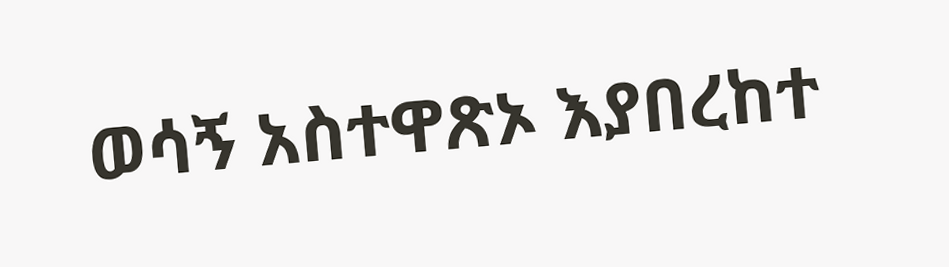ወሳኝ አስተዋጽኦ እያበረከተ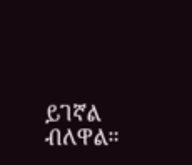ይገኛል ብለዋል።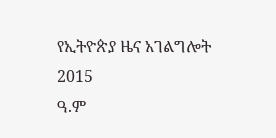የኢትዮጵያ ዜና አገልግሎት
2015
ዓ.ም